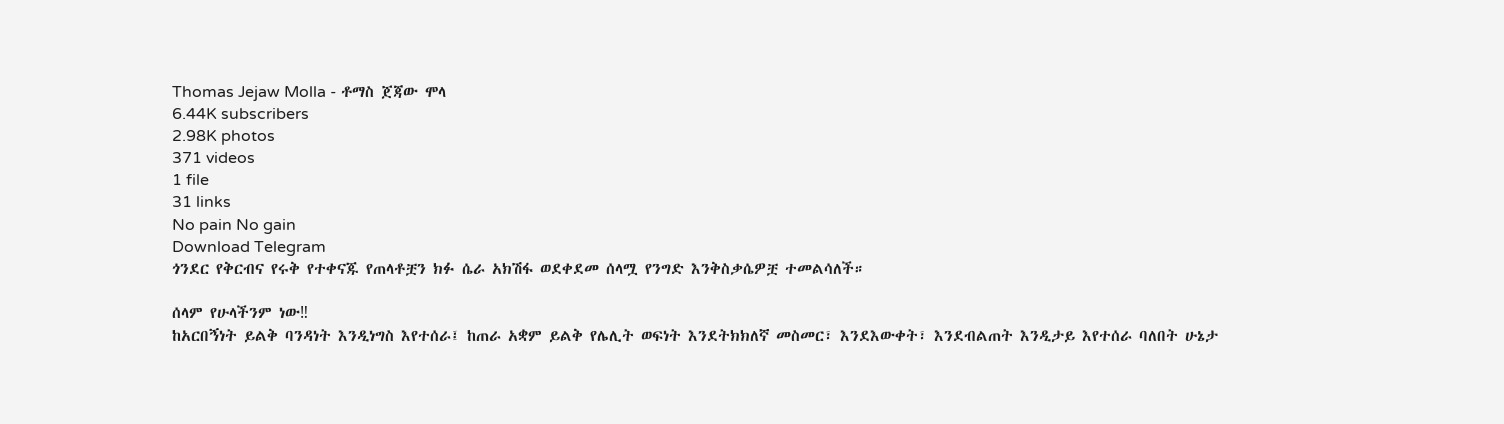Thomas Jejaw Molla - ቶማስ ጀጃው ሞላ
6.44K subscribers
2.98K photos
371 videos
1 file
31 links
No pain No gain
Download Telegram
ጎንደር የቅርብና የሩቅ የተቀናጁ የጠላቶቿን ክፉ ሴራ አክሽፋ ወደቀደመ ሰላሟ የንግድ እንቅስቃሴዎቿ ተመልሳለች።

ሰላም የሁላችንም ነው‼
ከአርበኝነት ይልቅ ባንዳነት እንዲነግስ እየተሰራ፤ ከጠራ አቋም ይልቅ የሌሊት ወፍነት እንደትክክለኛ መስመር፣ እንደእውቀት፣ እንደብልጠት እንዲታይ እየተሰራ ባለበት ሁኔታ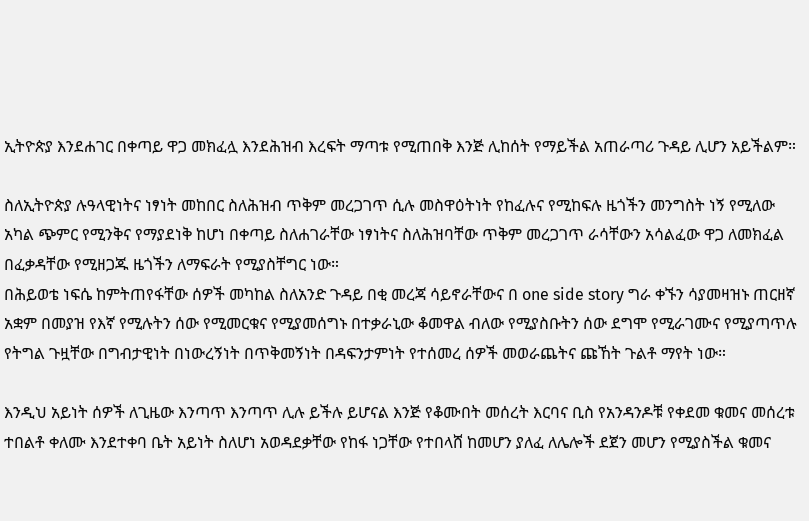ኢትዮጵያ እንደሐገር በቀጣይ ዋጋ መክፈሏ እንደሕዝብ እረፍት ማጣቱ የሚጠበቅ እንጅ ሊከሰት የማይችል አጠራጣሪ ጉዳይ ሊሆን አይችልም።

ስለኢትዮጵያ ሉዓላዊነትና ነፃነት መከበር ስለሕዝብ ጥቅም መረጋገጥ ሲሉ መስዋዕትነት የከፈሉና የሚከፍሉ ዜጎችን መንግስት ነኝ የሚለው አካል ጭምር የሚንቅና የማያደነቅ ከሆነ በቀጣይ ስለሐገራቸው ነፃነትና ስለሕዝባቸው ጥቅም መረጋገጥ ራሳቸውን አሳልፈው ዋጋ ለመክፈል በፈቃዳቸው የሚዘጋጁ ዜጎችን ለማፍራት የሚያስቸግር ነው።
በሕይወቴ ነፍሴ ከምትጠየፋቸው ሰዎች መካከል ስለአንድ ጉዳይ በቂ መረጃ ሳይኖራቸውና በ one side story ግራ ቀኙን ሳያመዛዝኑ ጠርዘኛ አቋም በመያዝ የእኛ የሚሉትን ሰው የሚመርቁና የሚያመሰግኑ በተቃራኒው ቆመዋል ብለው የሚያስቡትን ሰው ደግሞ የሚራገሙና የሚያጣጥሉ የትግል ጉዟቸው በግብታዊነት በነውረኝነት በጥቅመኝነት በዳፍንታምነት የተሰመረ ሰዎች መወራጨትና ጩኸት ጉልቶ ማየት ነው።

እንዲህ አይነት ሰዎች ለጊዜው እንጣጥ እንጣጥ ሊሉ ይችሉ ይሆናል እንጅ የቆሙበት መሰረት እርባና ቢስ የአንዳንዶቹ የቀደመ ቁመና መሰረቱ ተበልቶ ቀለሙ እንደተቀባ ቤት አይነት ስለሆነ አወዳደቃቸው የከፋ ነጋቸው የተበላሸ ከመሆን ያለፈ ለሌሎች ደጀን መሆን የሚያስችል ቁመና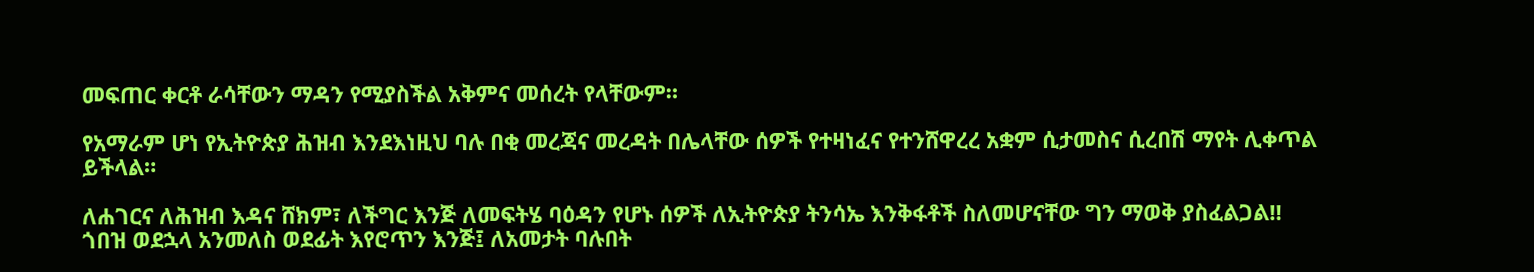መፍጠር ቀርቶ ራሳቸውን ማዳን የሚያስችል አቅምና መሰረት የላቸውም።

የአማራም ሆነ የኢትዮጵያ ሕዝብ እንደእነዚህ ባሉ በቂ መረጃና መረዳት በሌላቸው ሰዎች የተዛነፈና የተንሸዋረረ አቋም ሲታመስና ሲረበሽ ማየት ሊቀጥል ይችላል።

ለሐገርና ለሕዝብ እዳና ሸክም፣ ለችግር እንጅ ለመፍትሄ ባዕዳን የሆኑ ሰዎች ለኢትዮጵያ ትንሳኤ እንቅፋቶች ስለመሆናቸው ግን ማወቅ ያስፈልጋል‼
ጎበዝ ወደኋላ አንመለስ ወደፊት እየሮጥን እንጅ፤ ለአመታት ባሉበት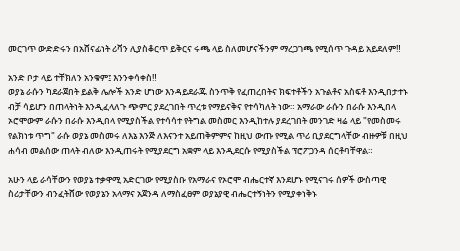መርገጥ ውድድሩን በአሸናፊነት ሪቫን ሊያስቆርጥ ይቅርና ሩጫ ላይ ስለመሆናችንም ማረጋገጫ የሚሰጥ ጉዳይ አይደለም‼

አንድ ቦታ ላይ ተቸክለን አንቁም፤ እንንቀሳቀስ‼
ወያኔ ራሱን ካደራጀበት ይልቅ ሌሎች አንድ ሆነው እንዳይደራጁ ስንጥቅ የፈጠረበትና ክፍተቶችን አጉልቶና አስፍቶ እንዲበታተኑ ብቻ ሳይሆን በጠላትነት እንዲፈላለጉ ጭምር ያደረገበት ጥረቱ የማይናቅና የተሳካለት ነው። አማራው ራሱን በራሱ እንዲበላ ኦሮሞውም ራሱን በራሱ እንዲበላ የሚያስችል የተሳሳተ የትግል መስመር እንዲከተሉ ያደረገበት መንገድ ዛሬ ላይ "የመስመሩ የልክነቱ ጥግ" ራሱ ወያኔ መስመሩ ለእኔ እንጅ ለእናንተ አይጠቅምምና ከዚህ ውጡ የሚል ጥሪ ቢያደርግላቸው ብዙዎቹ በዚህ ሐሳብ መልሰው ጠላት ብለው እንዲጠሩት የሚያደርግ አቋም ላይ እንዲደርሱ የሚያስችል ፕሮፖጋንዳ ሰርቶባቸዋል።

አሁን ላይ ራሳቸውን የወያኔ ተቃዋሚ አድርገው የሚያስቡ የአማራና የኦሮሞ ብሔርተኛ እንደሆኑ የሚናገሩ ሰዎች ውስጣዊ ስሪታቸውን ብንፈትሸው የወያኔን አላማና አጀንዳ ለማስፈፀም ወያኔያዊ ብሔርተኝነትን የሚያቀነቅኑ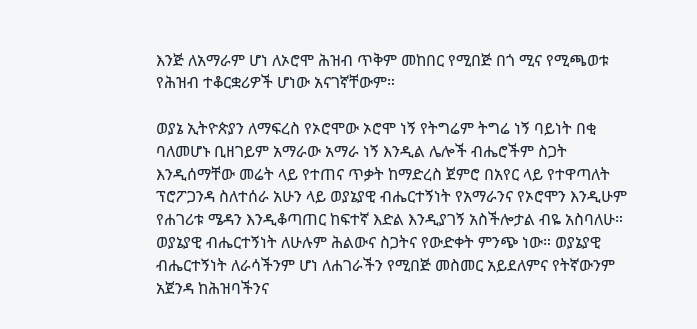እንጅ ለአማራም ሆነ ለኦሮሞ ሕዝብ ጥቅም መከበር የሚበጅ በጎ ሚና የሚጫወቱ የሕዝብ ተቆርቋሪዎች ሆነው አናገኛቸውም።

ወያኔ ኢትዮጵያን ለማፍረስ የኦሮሞው ኦሮሞ ነኝ የትግሬም ትግሬ ነኝ ባይነት በቂ ባለመሆኑ ቢዘገይም አማራው አማራ ነኝ እንዲል ሌሎች ብሔሮችም ስጋት እንዲሰማቸው መሬት ላይ የተጠና ጥቃት ከማድረስ ጀምሮ በአየር ላይ የተዋጣለት ፕሮፖጋንዳ ስለተሰራ አሁን ላይ ወያኔያዊ ብሔርተኝነት የአማራንና የኦሮሞን እንዲሁም የሐገሪቱ ሜዳን እንዲቆጣጠር ከፍተኛ እድል እንዲያገኝ አስችሎታል ብዬ አስባለሁ። ወያኔያዊ ብሔርተኝነት ለሁሉም ሕልውና ስጋትና የውድቀት ምንጭ ነው። ወያኔያዊ ብሔርተኝነት ለራሳችንም ሆነ ለሐገራችን የሚበጅ መስመር አይደለምና የትኛውንም አጀንዳ ከሕዝባችንና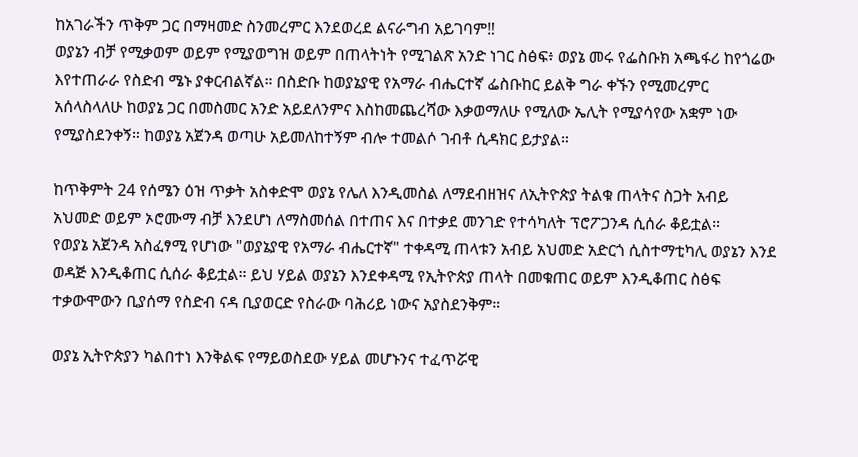ከአገራችን ጥቅም ጋር በማዛመድ ስንመረምር እንደወረደ ልናራግብ አይገባም‼
ወያኔን ብቻ የሚቃወም ወይም የሚያወግዝ ወይም በጠላትነት የሚገልጽ አንድ ነገር ስፅፍ፥ ወያኔ መሩ የፌስቡክ አጫፋሪ ከየጎሬው እየተጠራራ የስድብ ሜኑ ያቀርብልኛል። በስድቡ ከወያኔያዊ የአማራ ብሔርተኛ ፌስቡከር ይልቅ ግራ ቀኙን የሚመረምር አሰላስላለሁ ከወያኔ ጋር በመስመር አንድ አይደለንምና እስከመጨረሻው እቃወማለሁ የሚለው ኤሊት የሚያሳየው አቋም ነው የሚያስደንቀኝ። ከወያኔ አጀንዳ ወጣሁ አይመለከተኝም ብሎ ተመልሶ ገብቶ ሲዳክር ይታያል።

ከጥቅምት 24 የሰሜን ዕዝ ጥቃት አስቀድሞ ወያኔ የሌለ እንዲመስል ለማደብዘዝና ለኢትዮጵያ ትልቁ ጠላትና ስጋት አብይ አህመድ ወይም ኦሮሙማ ብቻ እንደሆነ ለማስመሰል በተጠና እና በተቃደ መንገድ የተሳካለት ፕሮፖጋንዳ ሲሰራ ቆይቷል።
የወያኔ አጀንዳ አስፈፃሚ የሆነው "ወያኔያዊ የአማራ ብሔርተኛ" ተቀዳሚ ጠላቱን አብይ አህመድ አድርጎ ሲስተማቲካሊ ወያኔን እንደ ወዳጅ እንዲቆጠር ሲሰራ ቆይቷል። ይህ ሃይል ወያኔን እንደቀዳሚ የኢትዮጵያ ጠላት በመቁጠር ወይም እንዲቆጠር ስፅፍ ተቃውሞውን ቢያሰማ የስድብ ናዳ ቢያወርድ የስራው ባሕሪይ ነውና አያስደንቅም።

ወያኔ ኢትዮጵያን ካልበተነ እንቅልፍ የማይወስደው ሃይል መሆኑንና ተፈጥሯዊ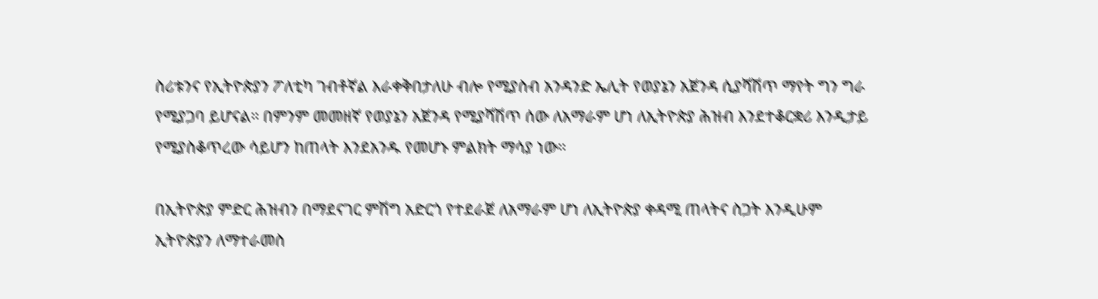ስሪቱንና የኢትዮጵያን ፖለቲካ ገብቶኛል እራቀቅበታለሁ ብሎ የሚያስብ አንዳንድ ኤሊት የወያኔን አጀንዳ ሲያሻሽጥ ማየት ግን ግራ የሚያጋባ ይሆናል። በምንም መመዘኛ የወያኔን አጀንዳ የሚያሻሽጥ ሰው ለአማራም ሆነ ለኢትዮጵያ ሕዝብ እንደተቆርቋሪ እንዲታይ የሚያስቆጥረው ሳይሆን ከጠላት እንደአንዱ የመሆኑ ምልክት ማሳያ ነው።

በኢትዮጵያ ምድር ሕዝብን በማደናገር ምሽግ አድርጎ የተደራጀ ለአማራም ሆነ ለኢትዮጵያ ቀዳሚ ጠላትና ስጋት እንዲሁም ኢትዮጵያን ለማተራመስ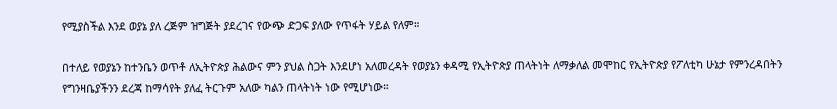የሚያስችል እንደ ወያኔ ያለ ረጅም ዝግጅት ያደረገና የውጭ ድጋፍ ያለው የጥፋት ሃይል የለም።

በተለይ የወያኔን ከተንቤን ወጥቶ ለኢትዮጵያ ሕልውና ምን ያህል ስጋት እንደሆነ አለመረዳት የወያኔን ቀዳሚ የኢትዮጵያ ጠላትነት ለማቃለል መሞከር የኢትዮጵያ የፖለቲካ ሁኔታ የምንረዳበትን የግንዛቤያችንን ደረጃ ከማሳየት ያለፈ ትርጉም አለው ካልን ጠላትነት ነው የሚሆነው።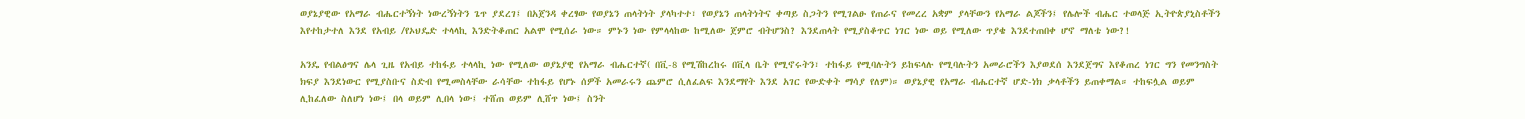ወያኔያዊው የአማራ ብሔርተኝነት ነውረኝነትን ጌጥ ያደረገ፤ በአጀንዳ ቀረፃው የወያኔን ጠላትነት ያላካተተ፣ የወያኔን ጠላትነትና ቀጣይ ስጋትን የሚገልፁ የጠራና የመረረ አቋም ያላቸውን የአማራ ልጆችን፤ የሌሎች ብሔር ተወላጅ ኢትዮጵያኒስቶችን እየተከታተለ እንደ የአብይ /የኦህዴድ ተላላኪ እንድትቆጠር አልሞ የሚሰራ ነው። ምኑን ነው የምላላከው ከሚለው ጀምሮ ብትሆንስ? እንደጠላት የሚያስቆጥር ነገር ነው ወይ የሚለው ጥያቄ እንደተጠበቀ ሆኖ ማለቴ ነው?!

አንዴ የብልፅግና ሌላ ጊዜ የአብይ ተከፋይ ተላላኪ ነው የሚለው ወያኔያዊ የአማራ ብሔርተኛ( በቪ-8 የሚሽከረከሩ በቪላ ቤት የሚኖሩትን፣ ተከፋይ የሚባሉትን ይከፍላሉ የሚባሉትን አመራሮችን እያወደሰ እንደጀግና እየቆጠረ ነገር ግን የመንግስት ክፍያ እንደነውር የሚያስቡና ስድብ የሚመስላቸው ራሳቸው ተከፋይ የሆኑ ሰዎች አመራሩን ጨምሮ ሲለፈልፍ እንደማየት እንደ አገር የውድቀት ማሳያ የለም)። ወያኔያዊ የአማራ ብሔርተኛ ሆድ-ነክ ቃላቶችን ይጠቀማል። ተከፍሏል ወይም ሊከፈለው ስለሆነ ነው፤ በላ ወይም ሊበላ ነው፤ ተሸጠ ወይም ሊሸጥ ነው፤ ስንት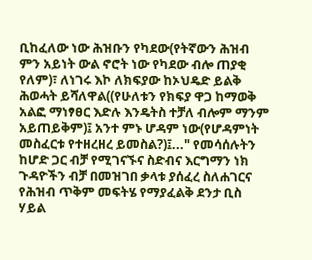ቢከፈለው ነው ሕዝቡን የካደው(የትኛውን ሕዝብ ምን አይነት ውል ኖሮት ነው የካደው ብሎ ጠያቂ የለም)፣ ለነገሩ እኮ ለክፍያው ከኦህዴድ ይልቅ ሕወሓት ይሻለዋል((የሁለቱን የክፍያ ዋጋ ከማወቅ አልፎ ማነፃፀር እድሉ እንዴትስ ተቻለ ብሎም ማንም አይጠይቅም)፤ አንተ ምኑ ሆዳም ነው(የሆዳምነት መስፈርቱ የተዘረዘረ ይመስል?)፤..." የመሳሰሉትን ከሆድ ጋር ብቻ የሚገናኙና ስድብና እርግማን ነክ ጉዳዮችን ብቻ በመዝገበ ቃላቱ ያሰፈረ ስለሐገርና የሕዝብ ጥቅም መፍትሄ የማያፈልቅ ደንታ ቢስ ሃይል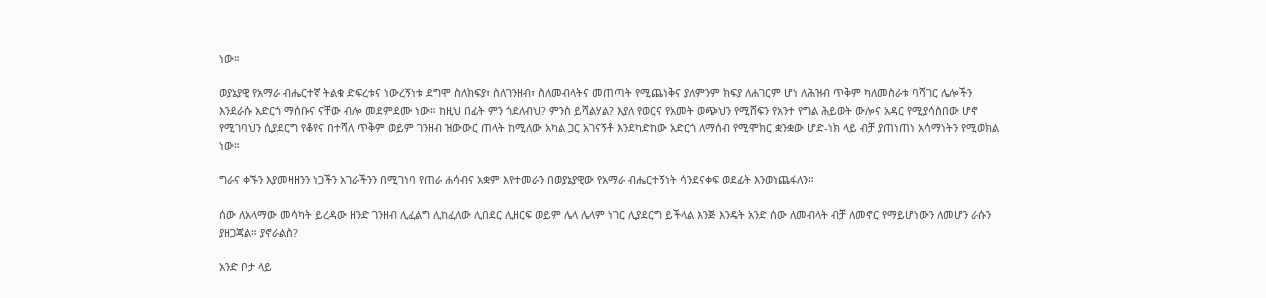ነው።

ወያኔያዊ የአማራ ብሔርተኛ ትልቁ ድፍረቱና ነውረኝነቱ ደግሞ ስለክፍያ፣ ስለገንዘብ፣ ስለመብላትና መጠጣት የሚጨነቅና ያለምንም ክፍያ ለሐገርም ሆነ ለሕዝብ ጥቅም ካለመስራቱ ባሻገር ሌሎችን እንደራሱ አድርጎ ማሰቡና ናቸው ብሎ መደምደሙ ነው። ከዚህ በፊት ምን ጎደለብህ? ምንስ ይሻልሃል? እያለ የወርና የአመት ወጭህን የሚሸፍን የአንተ የግል ሕይወት ውሎና አዳር የሚያሳስበው ሆኖ የሚገባህን ሲያደርግ የቆየና በተሻለ ጥቅም ወይም ገንዘብ ዝውውር ጠላት ከሚለው አካል ጋር አገናኝቶ እንደካድከው አድርጎ ለማሰብ የሚሞክር ቋንቋው ሆድ-ነክ ላይ ብቻ ያጠነጠነ አሳማነትን የሚወክል ነው።

ግራና ቀኙን እያመዛዘንን ነጋችን አገራችንን በሚገነባ የጠራ ሐሳብና አቋም እየተመራን በወያኔያዊው የአማራ ብሔርተኝነት ሳንደናቀፍ ወደፊት እንወነጨፋለን።

ሰው ለአላማው መሳካት ይረዳው ዘንድ ገንዘብ ሊፈልግ ሊከፈለው ሊበደር ሊዘርፍ ወይም ሌላ ሌላም ነገር ሊያደርግ ይችላል እንጅ እንዴት አንድ ሰው ለመብላት ብቻ ለመኖር የማይሆነውን ለመሆን ራሱን ያዘጋጃል። ያኖራልስ?

አንድ ቦታ ላይ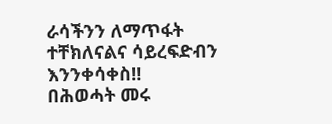ራሳችንን ለማጥፋት ተቸክለናልና ሳይረፍድብን እንንቀሳቀስ‼
በሕወሓት መሩ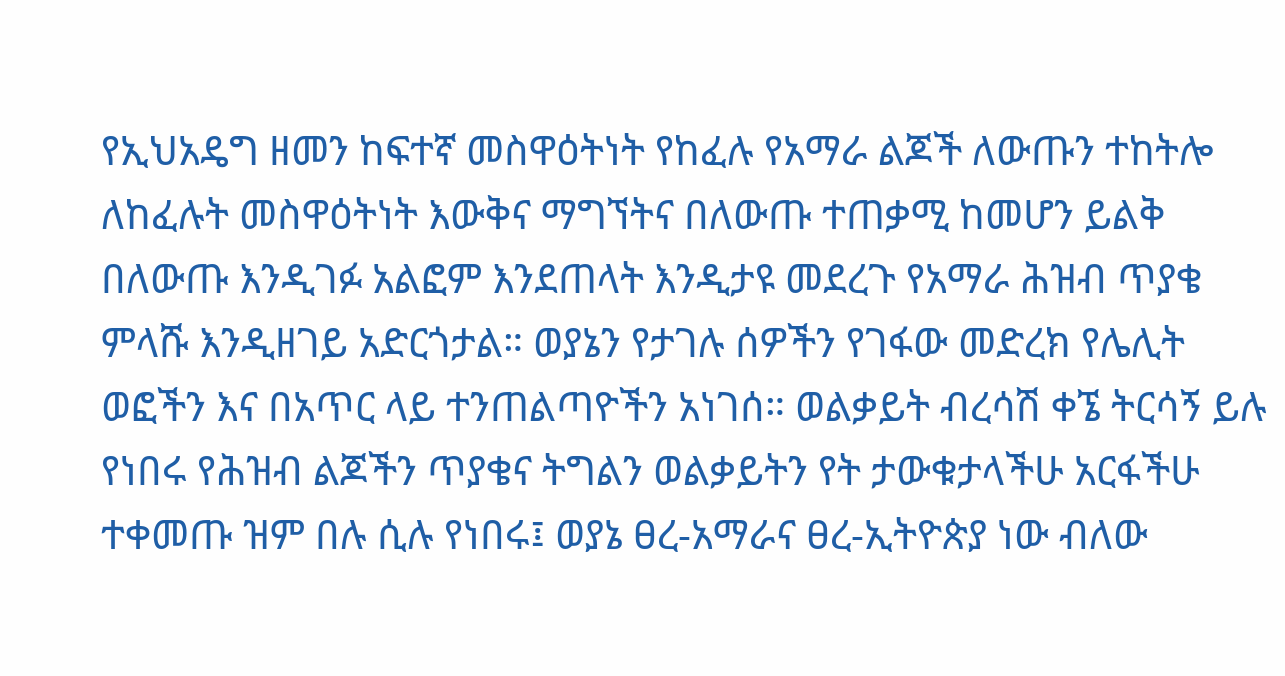የኢህአዴግ ዘመን ከፍተኛ መስዋዕትነት የከፈሉ የአማራ ልጆች ለውጡን ተከትሎ ለከፈሉት መስዋዕትነት እውቅና ማግኘትና በለውጡ ተጠቃሚ ከመሆን ይልቅ በለውጡ እንዲገፉ አልፎም እንደጠላት እንዲታዩ መደረጉ የአማራ ሕዝብ ጥያቄ ምላሹ እንዲዘገይ አድርጎታል። ወያኔን የታገሉ ሰዎችን የገፋው መድረክ የሌሊት ወፎችን እና በአጥር ላይ ተንጠልጣዮችን አነገሰ። ወልቃይት ብረሳሽ ቀኜ ትርሳኝ ይሉ የነበሩ የሕዝብ ልጆችን ጥያቄና ትግልን ወልቃይትን የት ታውቁታላችሁ አርፋችሁ ተቀመጡ ዝም በሉ ሲሉ የነበሩ፤ ወያኔ ፀረ-አማራና ፀረ-ኢትዮጵያ ነው ብለው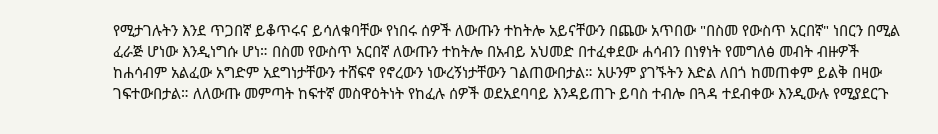የሚታገሉትን እንደ ጥጋበኛ ይቆጥሩና ይሳለቁባቸው የነበሩ ሰዎች ለውጡን ተከትሎ አይናቸውን በጨው አጥበው "በስመ የውስጥ አርበኛ" ነበርን በሚል ፈራጅ ሆነው እንዲነግሱ ሆነ። በስመ የውስጥ አርበኛ ለውጡን ተከትሎ በአብይ አህመድ በተፈቀደው ሐሳብን በነፃነት የመግለፅ መብት ብዙዎች ከሐሳብም አልፈው አግድም አደግነታቸውን ተሸፍኖ የኖረውን ነውረኝነታቸውን ገልጠውበታል። አሁንም ያገኙትን እድል ለበጎ ከመጠቀም ይልቅ በዛው ገፍተውበታል። ለለውጡ መምጣት ከፍተኛ መስዋዕትነት የከፈሉ ሰዎች ወደአደባባይ እንዳይጠጉ ይባስ ተብሎ በጓዳ ተደብቀው እንዲውሉ የሚያደርጉ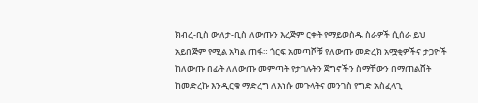ክብረ-ቢስ ውለታ-ቢስ ለውጡን እረጅም ርቀት የማይወስዱ ስራዎች ሲሰራ ይህ አይበጅም የሚል አካል ጠፋ። ጎርፍ አመጣሾቹ የለውጡ መድረክ አሟቂዎችና ታጋዮች ከለውጡ በፊት ለለውጡ መምጣት የታገሉትን ጀግኖችን ስማቸውን በማጠልሸት ከመድረኩ እንዲርቁ ማድረግ ለእነሱ መጉላትና መንገስ የግድ አስፈላጊ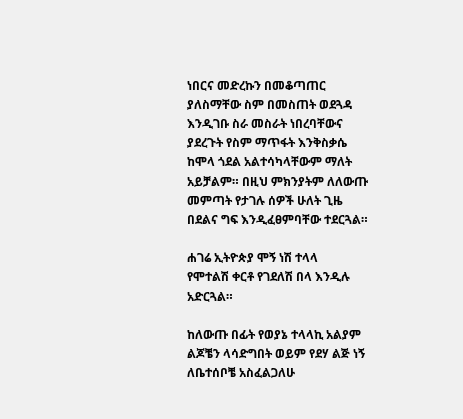ነበርና መድረኩን በመቆጣጠር ያለስማቸው ስም በመስጠት ወደጓዳ እንዲገቡ ስራ መስራት ነበረባቸውና ያደረጉት የስም ማጥፋት እንቅስቃሴ ከሞላ ጎደል አልተሳካላቸውም ማለት አይቻልም። በዚህ ምክንያትም ለለውጡ መምጣት የታገሉ ሰዎች ሁለት ጊዜ በደልና ግፍ እንዲፈፀምባቸው ተደርጓል።

ሐገሬ ኢትዮጵያ ሞኝ ነሽ ተላላ
የሞተልሽ ቀርቶ የገደለሽ በላ እንዲሉ አድርጓል።

ከለውጡ በፊት የወያኔ ተላላኪ አልያም ልጆቼን ላሳድግበት ወይም የደሃ ልጅ ነኝ ለቤተሰቦቼ አስፈልጋለሁ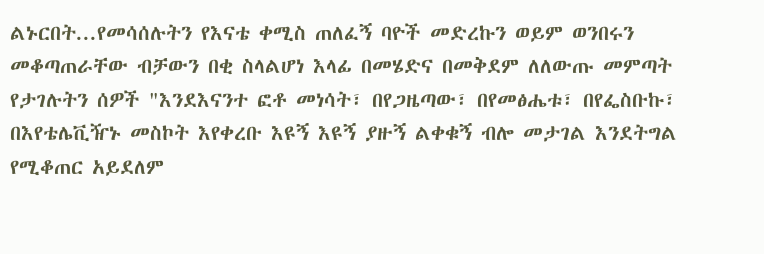ልኑርበት...የመሳሰሉትን የእናቴ ቀሚስ ጠለፈኝ ባዮች መድረኩን ወይም ወንበሩን መቆጣጠራቸው ብቻውን በቂ ስላልሆነ እላፊ በመሄድና በመቅደም ለለውጡ መምጣት የታገሉትን ሰዎች "እንደእናንተ ፎቶ መነሳት፣ በየጋዜጣው፣ በየመፅሔቱ፣ በየፌስቡኩ፣ በእየቴሌቪዥኑ መስኮት እየቀረቡ እዩኝ እዩኝ ያዙኝ ልቀቁኝ ብሎ መታገል እንደትግል የሚቆጠር አይደለም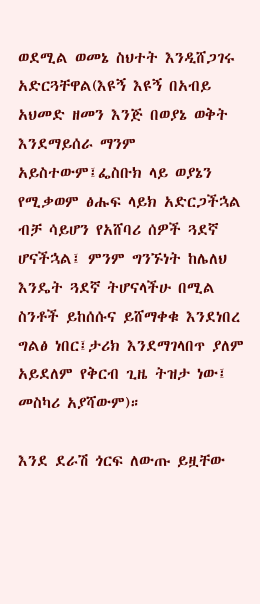ወደሚል ወመኔ ስህተት እንዲሸጋገሩ አድርጓቸዋል(እዩኝ እዩኝ በአብይ አህመድ ዘመን እንጅ በወያኔ ወቅት እንደማይሰራ ማንም አይስተውም፤ፌስቡክ ላይ ወያኔን የሚቃወም ፅሑፍ ላይክ አድርጋችኋል ብቻ ሳይሆን የአሸባሪ ሰዎች ጓደኛ ሆናችኋል፤ ምንም ግንኙነት ከሌለህ እንዴት ጓደኛ ትሆናላችሁ በሚል ስንቶች ይከሰሱና ይሸማቀቁ እንደነበረ ግልፅ ነበር፤ታሪክ እንደማገላበጥ ያለም አይደለም የቅርብ ጊዜ ትዝታ ነው፤ መስካሪ አያሻውም)።

እንደ ደራሽ ጎርፍ ለውጡ ይዟቸው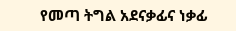የመጣ ትግል አደናቃፊና ነቃፊ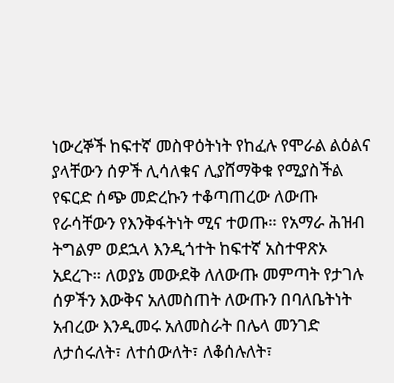ነውረኞች ከፍተኛ መስዋዕትነት የከፈሉ የሞራል ልዕልና ያላቸውን ሰዎች ሊሳለቁና ሊያሸማቅቁ የሚያስችል የፍርድ ሰጭ መድረኩን ተቆጣጠረው ለውጡ የራሳቸውን የእንቅፋትነት ሚና ተወጡ። የአማራ ሕዝብ ትግልም ወደኋላ እንዲጎተት ከፍተኛ አስተዋጽኦ አደረጉ። ለወያኔ መውደቅ ለለውጡ መምጣት የታገሉ ሰዎችን እውቅና አለመስጠት ለውጡን በባለቤትነት አብረው እንዲመሩ አለመስራት በሌላ መንገድ ለታሰሩለት፣ ለተሰውለት፣ ለቆሰሉለት፣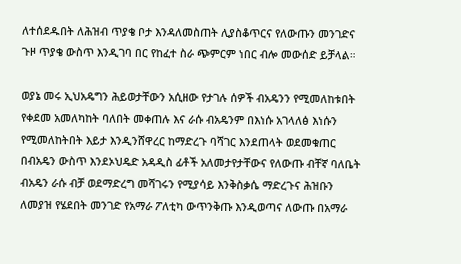ለተሰደዱበት ለሕዝብ ጥያቄ ቦታ እንዳለመስጠት ሊያስቆጥርና የለውጡን መንገድና ጉዞ ጥያቄ ውስጥ እንዲገባ በር የከፈተ ስራ ጭምርም ነበር ብሎ መውሰድ ይቻላል።

ወያኔ መሩ ኢህአዴግን ሕይወታቸውን አሲዘው የታገሉ ሰዎች ብአዴንን የሚመለከቱበት የቀደመ አመለካከት ባለበት መቀጠሉ እና ራሱ ብአዴንም በእነሱ አገላለፅ እነሱን የሚመለከትበት እይታ እንዲንሸዋረር ከማድረጉ ባሻገር እንደጠላት ወደመቁጠር በብአዴን ውስጥ እንደኦህዴድ አዳዲስ ፊቶች አለመታየታቸውና የለውጡ ብቸኛ ባለቤት ብአዴን ራሱ ብቻ ወደማድረግ መሻገሩን የሚያሳይ እንቅስቃሴ ማድረጉና ሕዝቡን ለመያዝ የሄደበት መንገድ የአማራ ፖለቲካ ውጥንቅጡ እንዲወጣና ለውጡ በአማራ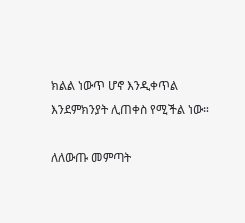ክልል ነውጥ ሆኖ እንዲቀጥል እንደምክንያት ሊጠቀስ የሚችል ነው።

ለለውጡ መምጣት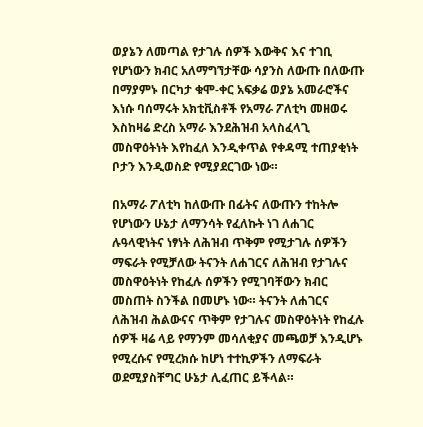ወያኔን ለመጣል የታገሉ ሰዎች እውቅና እና ተገቢ የሆነውን ክብር አለማግኘታቸው ሳያንስ ለውጡ በለውጡ በማያምኑ በርካታ ቁሞ-ቀር አፍቃሬ ወያኔ አመራሮችና እነሱ ባሰማሩት አክቲቪስቶች የአማራ ፖለቲካ መዘወሩ እስከዛሬ ድረስ አማራ እንደሕዝብ አላስፈላጊ መስዋዕትነት እየከፈለ እንዲቀጥል የቀዳሚ ተጠያቂነት ቦታን እንዲወስድ የሚያደርገው ነው።

በአማራ ፖለቲካ ከለውጡ በፊትና ለውጡን ተከትሎ የሆነውን ሁኔታ ለማንሳት የፈለኩት ነገ ለሐገር ሉዓላዊነትና ነፃነት ለሕዝብ ጥቅም የሚታገሉ ሰዎችን ማፍራት የሚቻለው ትናንት ለሐገርና ለሕዝብ የታገሉና መስዋዕትነት የከፈሉ ሰዎችን የሚገባቸውን ክብር መስጠት ስንችል በመሆኑ ነው። ትናንት ለሐገርና ለሕዝብ ሕልውናና ጥቅም የታገሉና መስዋዕትነት የከፈሉ ሰዎች ዛሬ ላይ የማንም መሳለቂያና መጫወቻ እንዲሆኑ የሚረሱና የሚረክሱ ከሆነ ተተኪዎችን ለማፍራት ወደሚያስቸግር ሁኔታ ሊፈጠር ይችላል።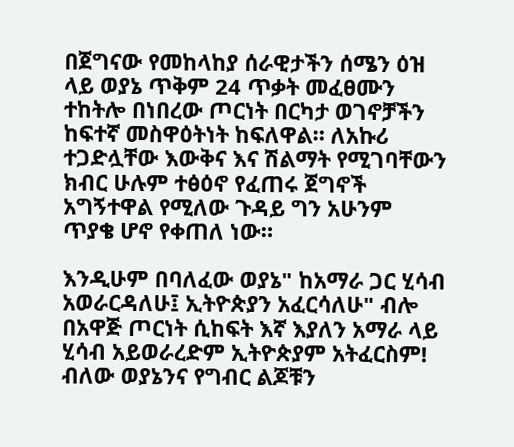በጀግናው የመከላከያ ሰራዊታችን ሰሜን ዕዝ ላይ ወያኔ ጥቅም 24 ጥቃት መፈፀሙን ተከትሎ በነበረው ጦርነት በርካታ ወገኖቻችን ከፍተኛ መስዋዕትነት ከፍለዋል። ለአኩሪ ተጋድሏቸው እውቅና እና ሽልማት የሚገባቸውን ክብር ሁሉም ተፅዕኖ የፈጠሩ ጀግኖች አግኝተዋል የሚለው ጉዳይ ግን አሁንም ጥያቄ ሆኖ የቀጠለ ነው።

እንዲሁም በባለፈው ወያኔ" ከአማራ ጋር ሂሳብ አወራርዳለሁ፤ ኢትዮጵያን አፈርሳለሁ" ብሎ በአዋጅ ጦርነት ሲከፍት እኛ እያለን አማራ ላይ ሂሳብ አይወራረድም ኢትዮጵያም አትፈርስም! ብለው ወያኔንና የግብር ልጆቹን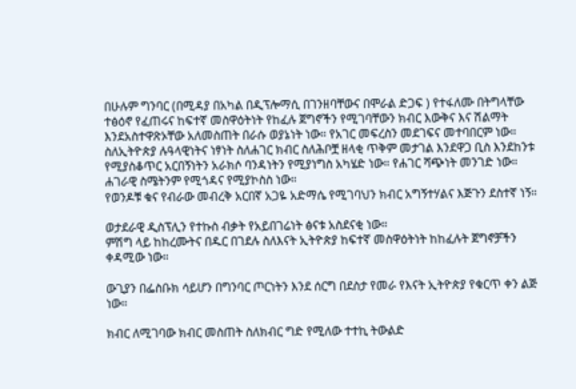በሁሉም ግንባር (በሚዳያ በአካል በዲፕሎማሲ በገንዘባቸውና በሞራል ድጋፍ ) የተፋለሙ በትግላቸው ተፅዕኖ የፈጠሩና ከፍተኛ መስዋዕትነት የከፈሉ ጀግኖችን የሚገባቸውን ክብር እውቅና እና ሽልማት እንደአስተዋጽኦቸው አለመስጠት በራሱ ወያኔነት ነው። የአገር መፍረስን መደገፍና መተባበርም ነው። ስለኢትዮጵያ ሉዓላዊነትና ነፃነት ስለሐገር ክብር ስለሕቦቿ ዘላቂ ጥቅም መታገል እንደዋጋ ቢስ እንደከንቱ የሚያስቆጥር አርበኝነትን አራክሶ ባንዳነትን የሚያነግስ አካሄድ ነው። የሐገር ሻጭነት መንገድ ነው። ሐገራዊ ስሜትንም የሚጎዳና የሚያኮስስ ነው።
የወንዶቹ ቁና የብራው መብረቅ አርበኛ አጋዬ አድማሴ የሚገባህን ክብር አግኝተሃልና እጅጉን ደስተኛ ነኝ።

ወታደራዊ ዲስፕሊን የተኩስ ብቃት የአይበገሬነት ፅናቱ አስደናቂ ነው።
ምሽግ ላይ ከከረሙትና በዱር በገደሉ ስለእናት ኢትዮጵያ ከፍተኛ መስዋዕትነት ከከፈሉት ጀግኖቻችን ቀዳሚው ነው።

ውጊያን በፌስቡክ ሳይሆን በግንባር ጦርነትን እንደ ሰርግ በደስታ የመራ የእናት ኢትዮጵያ የቁርጥ ቀን ልጅ ነው።

ክብር ለሚገባው ክብር መስጠት ስለክብር ግድ የሚለው ተተኪ ትውልድ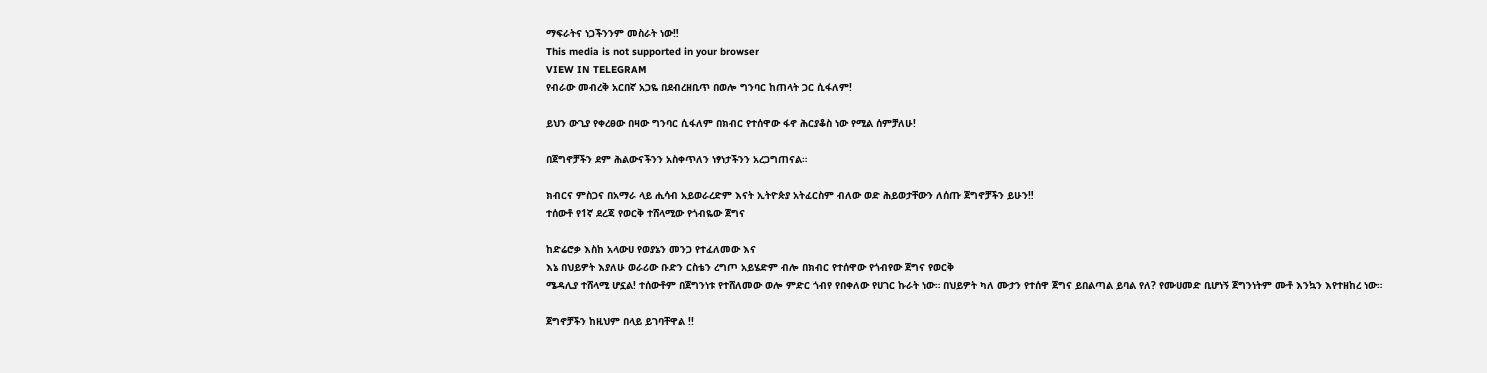ማፍራትና ነጋችንንም መስራት ነው‼
This media is not supported in your browser
VIEW IN TELEGRAM
የብራው መብረቅ አርበኛ አጋዬ በደብረዘቢጥ በወሎ ግንባር ከጠላት ጋር ሲፋለም!

ይህን ውጊያ የቀረፀው በዛው ግንባር ሲፋለም በክብር የተሰዋው ፋኖ ሕርያቆስ ነው የሚል ሰምቻለሁ!

በጀግኖቻችን ደም ሕልውናችንን አስቀጥለን ነፃነታችንን አረጋግጠናል።

ክብርና ምስጋና በአማራ ላይ ሒሳብ አይወራረድም እናት ኢትዮጵያ አትፈርስም ብለው ወድ ሕይወታቸውን ለሰጡ ጀግኖቻችን ይሁን‼
ተሰውቶ የ1ኛ ደረጃ የወርቅ ተሸላሚው የጎብዬው ጀግና

ከድሬሮቃ እስከ አላውሀ የወያኔን መንጋ የተፈለመው እና
እኔ በህይዎት እያለሁ ወራሪው ቡድን ርስቴን ረግጦ አይሄድም ብሎ በክብር የተሰዋው የጎብየው ጀግና የወርቅ
ሜዳሊያ ተሸላሚ ሆኗል! ተሰውቶም በጀግንነቱ የተሸለመው ወሎ ምድር ጎብየ የበቀለው የሀገር ኩራት ነው። በህይዎት ካለ ሙታን የተሰዋ ጀግና ይበልጣል ይባል የለ? የሙሀመድ ቢሆነኝ ጀግንነትም ሙቶ እንኳን እየተዘከረ ነው።

ጀግኖቻችን ከዚህም በላይ ይገባቸዋል !!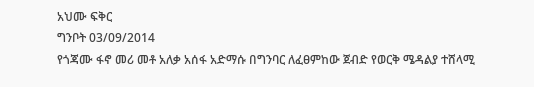አህሙ ፍቅር
ግንቦት 03/09/2014
የጎጃሙ ፋኖ መሪ መቶ አለቃ አሰፋ አድማሱ በግንባር ለፈፀምከው ጀብድ የወርቅ ሜዳልያ ተሸላሚ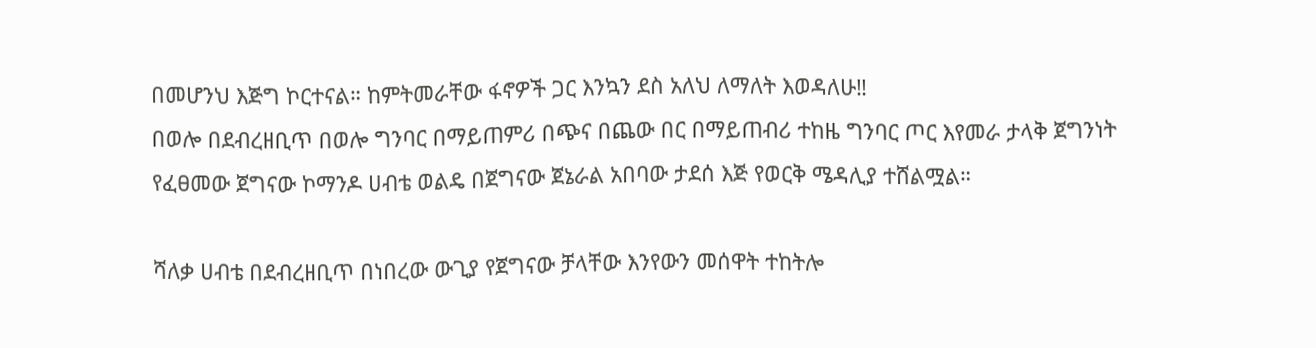በመሆንህ እጅግ ኮርተናል። ከምትመራቸው ፋኖዎች ጋር እንኳን ደስ አለህ ለማለት እወዳለሁ‼
በወሎ በደብረዘቢጥ በወሎ ግንባር በማይጠምሪ በጭና በጨው በር በማይጠብሪ ተከዜ ግንባር ጦር እየመራ ታላቅ ጀግንነት የፈፀመው ጀግናው ኮማንዶ ሀብቴ ወልዴ በጀግናው ጀኔራል አበባው ታደሰ እጅ የወርቅ ሜዳሊያ ተሸልሟል።

ሻለቃ ሀብቴ በደብረዘቢጥ በነበረው ውጊያ የጀግናው ቻላቸው እንየውን መሰዋት ተከትሎ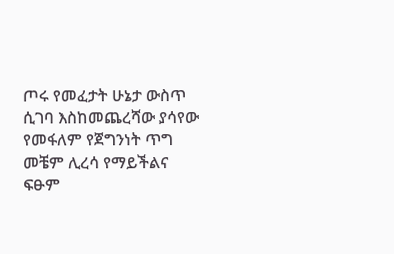ጦሩ የመፈታት ሁኔታ ውስጥ ሲገባ እስከመጨረሻው ያሳየው የመፋለም የጀግንነት ጥግ መቼም ሊረሳ የማይችልና ፍፁም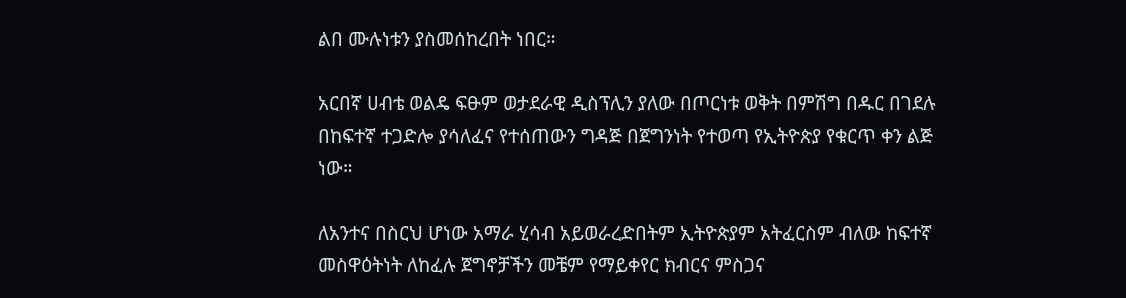ልበ ሙሉነቱን ያስመሰከረበት ነበር።

አርበኛ ሀብቴ ወልዴ ፍፁም ወታደራዊ ዲስፕሊን ያለው በጦርነቱ ወቅት በምሽግ በዱር በገደሉ በከፍተኛ ተጋድሎ ያሳለፈና የተሰጠውን ግዳጅ በጀግንነት የተወጣ የኢትዮጵያ የቁርጥ ቀን ልጅ ነው።

ለአንተና በስርህ ሆነው አማራ ሂሳብ አይወራረድበትም ኢትዮጵያም አትፈርስም ብለው ከፍተኛ መስዋዕትነት ለከፈሉ ጀግኖቻችን መቼም የማይቀየር ክብርና ምስጋና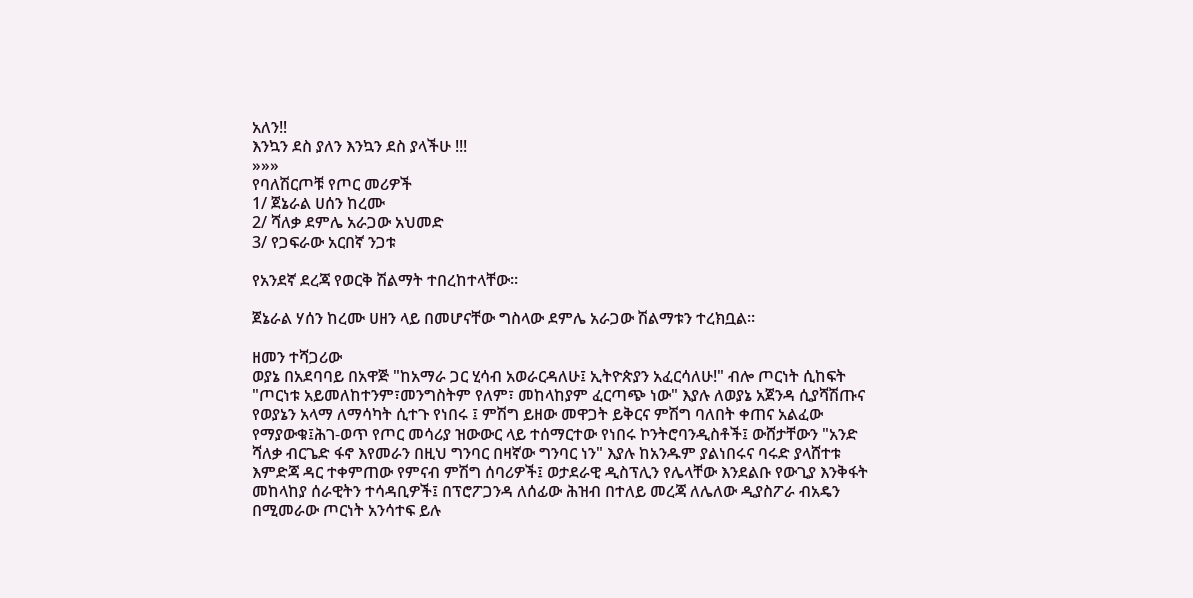አለን‼
እንኳን ደስ ያለን እንኳን ደስ ያላችሁ !!!
»»»
የባለሽርጦቹ የጦር መሪዎች
1/ ጀኔራል ሀሰን ከረሙ
2/ ሻለቃ ደምሌ አራጋው አህመድ
3/ የጋፍራው አርበኛ ንጋቱ

የአንደኛ ደረጃ የወርቅ ሽልማት ተበረከተላቸው።

ጀኔራል ሃሰን ከረሙ ሀዘን ላይ በመሆናቸው ግስላው ደምሌ አራጋው ሽልማቱን ተረክቧል።

ዘመን ተሻጋሪው
ወያኔ በአደባባይ በአዋጅ "ከአማራ ጋር ሂሳብ አወራርዳለሁ፤ ኢትዮጵያን አፈርሳለሁ!" ብሎ ጦርነት ሲከፍት "ጦርነቱ አይመለከተንም፣መንግስትም የለም፣ መከላከያም ፈርጣጭ ነው" እያሉ ለወያኔ አጀንዳ ሲያሻሽጡና የወያኔን አላማ ለማሳካት ሲተጉ የነበሩ ፤ ምሽግ ይዘው መዋጋት ይቅርና ምሽግ ባለበት ቀጠና አልፈው የማያውቁ፤ሕገ-ወጥ የጦር መሳሪያ ዝውውር ላይ ተሰማርተው የነበሩ ኮንትሮባንዲስቶች፤ ውሸታቸውን "አንድ ሻለቃ ብርጌድ ፋኖ እየመራን በዚህ ግንባር በዛኛው ግንባር ነን" እያሉ ከአንዱም ያልነበሩና ባሩድ ያላሸተቱ እምድጃ ዳር ተቀምጠው የምናብ ምሽግ ሰባሪዎች፤ ወታደራዊ ዲስፕሊን የሌላቸው እንደልቡ የውጊያ እንቅፋት መከላከያ ሰራዊትን ተሳዳቢዎች፤ በፕሮፖጋንዳ ለሰፊው ሕዝብ በተለይ መረጃ ለሌለው ዲያስፖራ ብአዴን በሚመራው ጦርነት አንሳተፍ ይሉ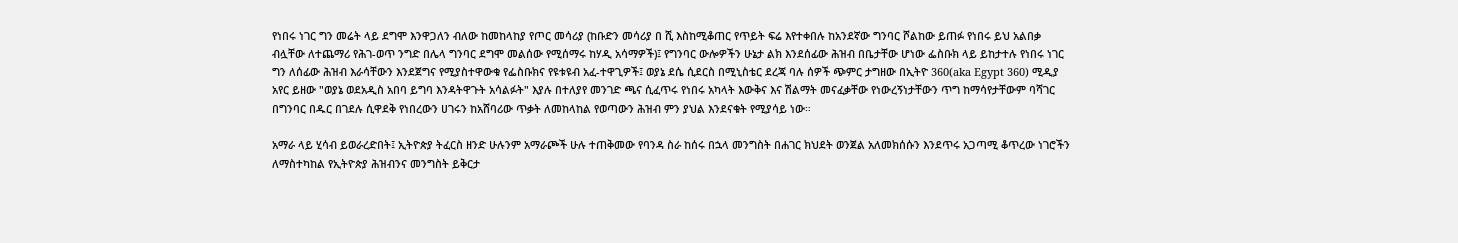የነበሩ ነገር ግን መሬት ላይ ደግሞ እንዋጋለን ብለው ከመከላከያ የጦር መሳሪያ (ከቡድን መሳሪያ በ ሺ እስከሚቆጠር የጥይት ፍሬ እየተቀበሉ ከአንደኛው ግንባር ሾልከው ይጠፉ የነበሩ ይህ አልበቃ ብሏቸው ለተጨማሪ የሕገ-ወጥ ንግድ በሌላ ግንባር ደግሞ መልሰው የሚሰማሩ ከሃዲ አሳማዎች)፤ የግንባር ውሎዎችን ሁኔታ ልክ እንደሰፊው ሕዝብ በቤታቸው ሆነው ፌስቡክ ላይ ይከታተሉ የነበሩ ነገር ግን ለሰፊው ሕዝብ እራሳቸውን እንደጀግና የሚያስተዋውቁ የፌስቡክና የዩቱዩብ አፈ-ተዋጊዎች፤ ወያኔ ደሴ ሲደርስ በሚኒስቴር ደረጃ ባሉ ሰዎች ጭምር ታግዘው በኢትዮ 360(aka Egypt 360) ሚዲያ አየር ይዘው "ወያኔ ወደአዲስ አበባ ይግባ እንዳትዋጉት አሳልፉት" እያሉ በተለያየ መንገድ ጫና ሲፈጥሩ የነበሩ አካላት እውቅና እና ሽልማት መናፈቃቸው የነውረኝነታቸውን ጥግ ከማሳየታቸውም ባሻገር በግንባር በዱር በገደሉ ሲዋደቅ የነበረውን ሀገሩን ከአሸባሪው ጥቃት ለመከላከል የወጣውን ሕዝብ ምን ያህል እንደናቁት የሚያሳይ ነው።

አማራ ላይ ሂሳብ ይወራረድበት፤ ኢትዮጵያ ትፈርስ ዘንድ ሁሉንም አማራጮች ሁሉ ተጠቅመው የባንዳ ስራ ከሰሩ በኋላ መንግስት በሐገር ክህደት ወንጀል አለመክሰሱን እንደጥሩ አጋጣሚ ቆጥረው ነገሮችን ለማስተካከል የኢትዮጵያ ሕዝብንና መንግስት ይቅርታ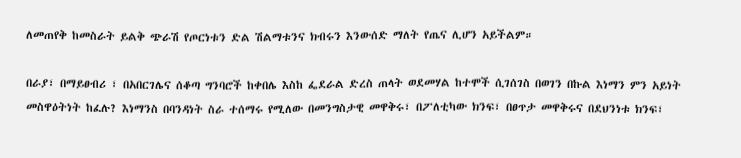ለመጠየቅ ከመስራት ይልቅ ጭራሽ የጦርነቱን ድል ሽልማቱንና ክብሩን እንውሰድ ማለት የጤና ሊሆን አይችልም።

በራያ፣ በማይፀብሪ ፣ በአበርገሌና ሰቆጣ ግንባሮች ከቀበሌ እስከ ፌደራል ድረስ ጠላት ወደመሃል ከተሞች ሲገሰገስ በወገን በኩል እነማን ምን አይነት መስዋዕትነት ከፈሉ? እነማንስ በባንዳነት ስራ ተሰማሩ የሚለው በመንግስታዊ መዋቅሩ፣ በፖለቲካው ክንፍ፣ በፀጥታ መዋቅሩና በደህንነቱ ክንፍ፣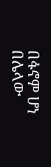በፋኖም ሆነ በሌላው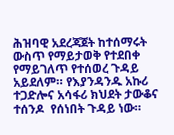ሕዝባዊ አደረጃጀት ከተሰማሩት ውስጥ የማይታወቅ የተደበቀ የማይገለጥ የተሰወረ ጉዳይ አይደለም። የእያንዳንዱ አኩሪ ተጋድሎና አሳፋሪ ክህደት ታውቆና ተሰንዶ  የሰነበት ጉዳይ ነው።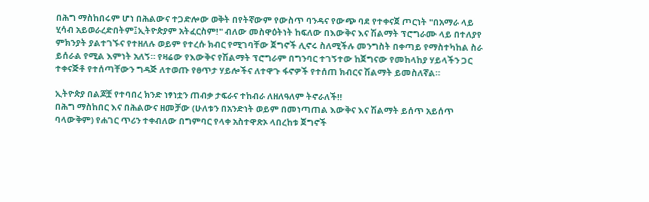በሕግ ማስከበሩም ሆነ በሕልውና ተጋድሎው ወቅት በየትኛውም የውስጥ ባንዳና የውጭ ባደ የተቀናጀ ጦርነት "በአማራ ላይ ሂሳብ አይወራረድበትም፤ኢትዮጵያም አትፈርስም!" ብለው መስዋዕትነት ከፍለው በእውቅና እና ሽልማት ፕሮግራሙ ላይ በተለያየ ምክንያት ያልተገኙና የተዘለሉ ወይም የተረሱ ክብር የሚገባቸው ጀግኖች ሊኖሩ ስለሚችሉ መንግስት በቀጣይ የማስተካከል ስራ ይሰራል የሚል እምነት አለኝ። የዛሬው የእውቅና የሽልማት ፕሮግራም በግንባር ተገኝተው ከጀግናው የመከላከያ ሃይላችን ጋር ተቀናጅቶ የተሰጣቸውን ግዳጅ ለተወጡ የፀጥታ ሃይሎችና ለተዋጉ ፋኖዎች የተሰጠ ክብርና ሽልማት ይመስለኛል።

ኢትዮጵያ በልጆቿ የተባበረ ክንድ ነፃነቷን ጠብቃ ታፍራና ተከብራ ለዘለዓለም ትኖራለች‼
በሕግ ማስከበር እና በሕልውና ዘመቻው (ሁለቱን በአንድነት ወይም በመነጣጠል እውቅና እና ሽልማት ይሰጥ አይሰጥ ባላውቅም) የሐገር ጥሪን ተቀብለው በግምባር የላቀ አስተዋጽኦ ላበረከቱ ጀግኖች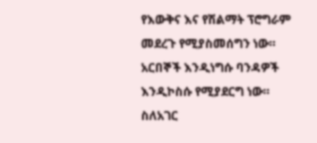የእውቅና እና የሽልማት ፕሮግራም መደረጉ የሚያስመሰግን ነው። አርበኞች እንዲነግሱ ባንዳዎች እንዲኮስሱ የሚያደርግ ነው። ስለአገር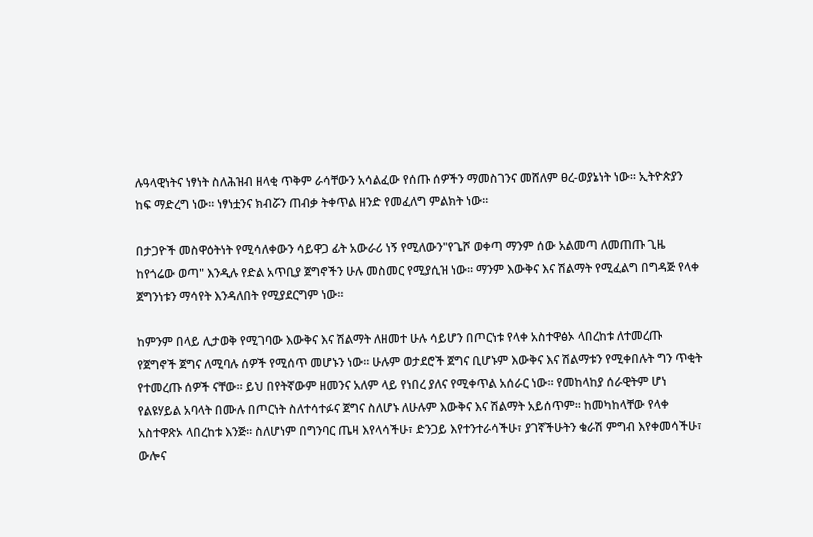ሉዓላዊነትና ነፃነት ስለሕዝብ ዘላቂ ጥቅም ራሳቸውን አሳልፈው የሰጡ ሰዎችን ማመስገንና መሸለም ፀረ-ወያኔነት ነው። ኢትዮጵያን ከፍ ማድረግ ነው። ነፃነቷንና ክብሯን ጠብቃ ትቀጥል ዘንድ የመፈለግ ምልክት ነው።

በታጋዮች መስዋዕትነት የሚሳለቀውን ሳይዋጋ ፊት አውራሪ ነኝ የሚለውን"የጌሾ ወቀጣ ማንም ሰው አልመጣ ለመጠጡ ጊዜ ከየጎሬው ወጣ" እንዲሉ የድል አጥቢያ ጀግኖችን ሁሉ መስመር የሚያሲዝ ነው። ማንም እውቅና እና ሽልማት የሚፈልግ በግዳጅ የላቀ ጀግንነቱን ማሳየት እንዳለበት የሚያደርግም ነው።

ከምንም በላይ ሊታወቅ የሚገባው እውቅና እና ሽልማት ለዘመተ ሁሉ ሳይሆን በጦርነቱ የላቀ አስተዋፅኦ ላበረከቱ ለተመረጡ የጀግኖች ጀግና ለሚባሉ ሰዎች የሚሰጥ መሆኑን ነው። ሁሉም ወታደሮች ጀግና ቢሆኑም እውቅና እና ሽልማቱን የሚቀበሉት ግን ጥቂት የተመረጡ ሰዎች ናቸው። ይህ በየትኛውም ዘመንና አለም ላይ የነበረ ያለና የሚቀጥል አሰራር ነው። የመከላከያ ሰራዊትም ሆነ የልዩሃይል አባላት በሙሉ በጦርነት ስለተሳተፉና ጀግና ስለሆኑ ለሁሉም እውቅና እና ሽልማት አይሰጥም። ከመካከላቸው የላቀ አስተዋጽኦ ላበረከቱ እንጅ። ስለሆነም በግንባር ጤዛ እየላሳችሁ፣ ድንጋይ እየተንተራሳችሁ፣ ያገኛችሁትን ቁራሽ ምግብ እየቀመሳችሁ፣ ውሎና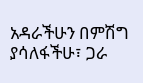አዳራችሁን በምሽግ ያሳለፋችሁ፣ ጋራ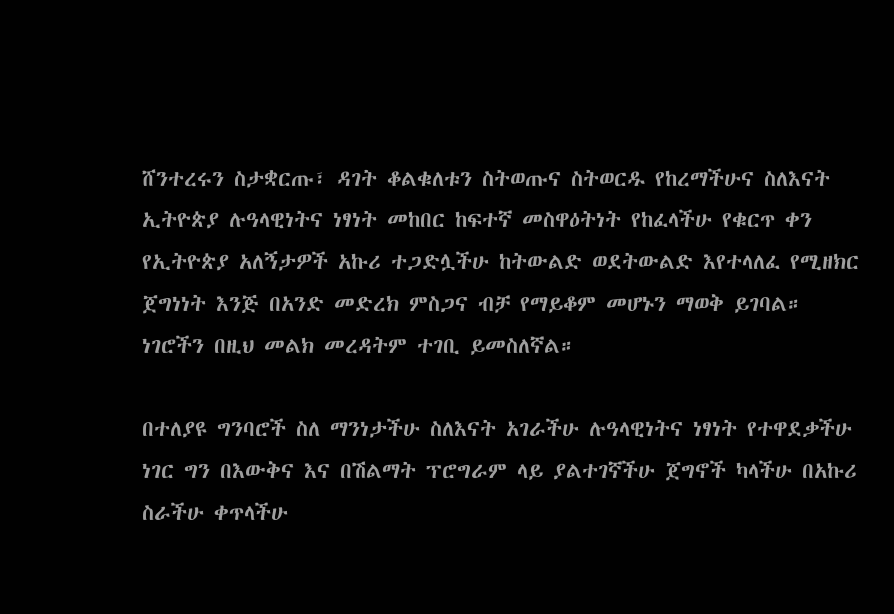ሸንተረሩን ስታቋርጡ፣ ዳገት ቆልቁለቱን ስትወጡና ስትወርዱ የከረማችሁና ስለእናት ኢትዮጵያ ሉዓላዊነትና ነፃነት መከበር ከፍተኛ መስዋዕትነት የከፈላችሁ የቁርጥ ቀን የኢትዮጵያ አለኝታዎች አኩሪ ተጋድሏችሁ ከትውልድ ወደትውልድ እየተላለፈ የሚዘክር ጀግነነት እንጅ በአንድ መድረክ ምስጋና ብቻ የማይቆም መሆኑን ማወቅ ይገባል። ነገሮችን በዚህ መልክ መረዳትም ተገቢ ይመስለኛል።

በተለያዩ ግንባሮች ስለ ማንነታችሁ ስለእናት አገራችሁ ሉዓላዊነትና ነፃነት የተዋደቃችሁ ነገር ግን በእውቅና እና በሽልማት ፕሮግራም ላይ ያልተገኛችሁ ጀግኖች ካላችሁ በአኩሪ ስራችሁ ቀጥላችሁ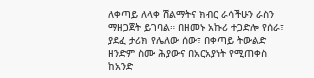ለቀጣይ ለላቀ ሽልማትና ክብር ራሳችሁን ራስን ማዘጋጀት ይገባል። በዘመኑ አኩሪ ተጋድሎ የሰራ፣ ያደፈ ታሪክ የሌለው ሰው፣ በቀጣይ ትውልድ ዘንድም ስሙ ሕያውና በአርአያነት የሚጠቀስ ከአንድ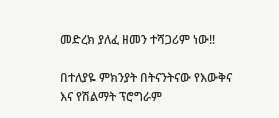መድረክ ያለፈ ዘመን ተሻጋሪም ነው‼

በተለያዬ ምክንያት በትናንትናው የእውቅና እና የሽልማት ፕሮግራም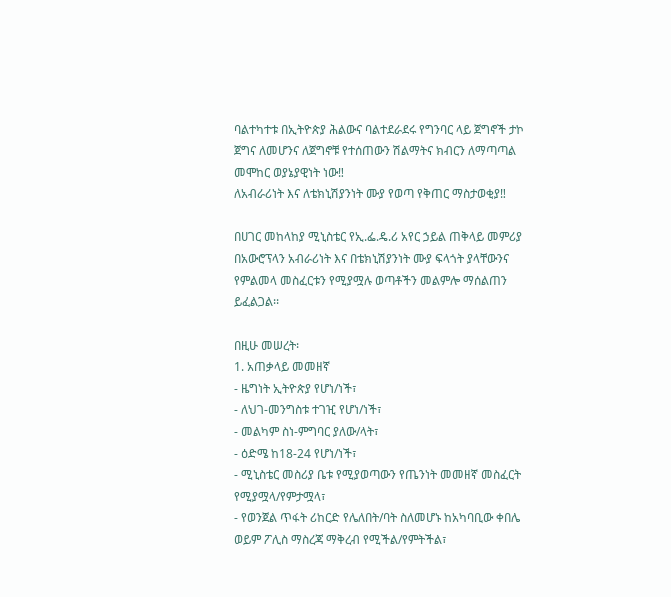ባልተካተቱ በኢትዮጵያ ሕልውና ባልተደራደሩ የግንባር ላይ ጀግኖች ታኮ ጀግና ለመሆንና ለጀግኖቹ የተሰጠውን ሽልማትና ክብርን ለማጣጣል መሞከር ወያኔያዊነት ነው‼
ለአብራሪነት እና ለቴክኒሽያንነት ሙያ የወጣ የቅጠር ማስታወቂያ‼

በሀገር መከላከያ ሚኒስቴር የኢ.ፌ.ዴ.ሪ አየር ኃይል ጠቅላይ መምሪያ በአውሮፕላን አብራሪነት እና በቴክኒሽያንነት ሙያ ፍላጎት ያላቸውንና የምልመላ መስፈርቱን የሚያሟሉ ወጣቶችን መልምሎ ማሰልጠን ይፈልጋል፡፡

በዚሁ መሠረት፡
1. አጠቃላይ መመዘኛ
- ዜግነት ኢትዮጵያ የሆነ/ነች፣
- ለህገ-መንግስቱ ተገዢ የሆነ/ነች፣
- መልካም ስነ-ምግባር ያለው/ላት፣
- ዕድሜ ከ18-24 የሆነ/ነች፣
- ሚኒስቴር መስሪያ ቤቱ የሚያወጣውን የጤንነት መመዘኛ መስፈርት የሚያሟላ/የምታሟላ፣
- የወንጀል ጥፋት ሪከርድ የሌለበት/ባት ስለመሆኑ ከአካባቢው ቀበሌ ወይም ፖሊስ ማስረጃ ማቅረብ የሚችል/የምትችል፣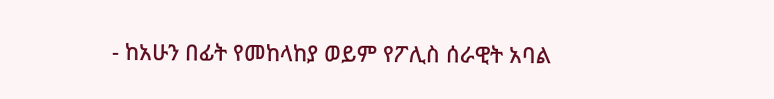- ከአሁን በፊት የመከላከያ ወይም የፖሊስ ሰራዊት አባል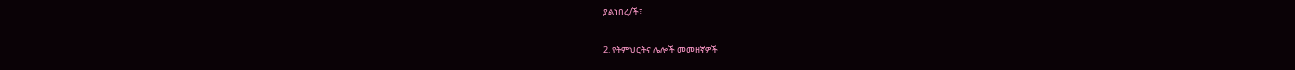ያልነበረ/ች፣

2. የትምህርትና ሌሎች መመዘኛዎች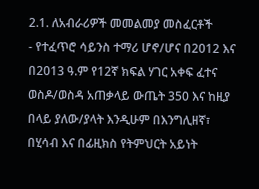2.1. ለአብራሪዎች መመልመያ መስፈርቶች
- የተፈጥሮ ሳይንስ ተማሪ ሆኖ/ሆና በ2012 እና በ2013 ዓ.ም የ12ኛ ክፍል ሃገር አቀፍ ፈተና ወስዶ/ወስዳ አጠቃላይ ውጤት 350 እና ከዚያ በላይ ያለው/ያላት እንዲሁም በእንግሊዘኛ፣ በሂሳብ እና በፊዚክስ የትምህርት አይነት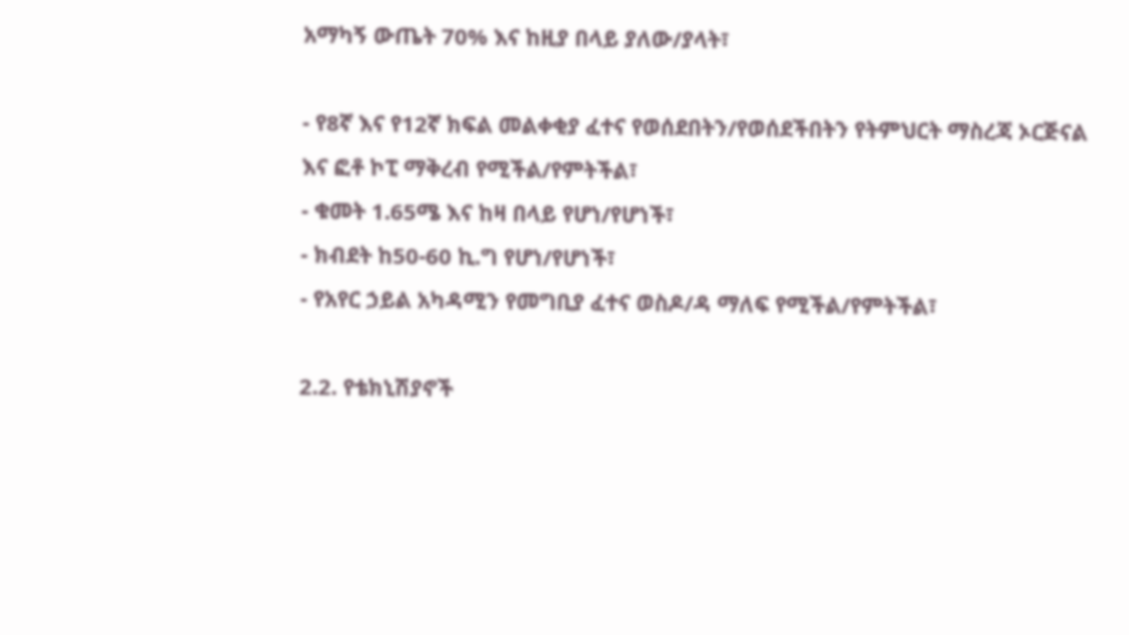አማካኝ ውጤት 70% እና ከዚያ በላይ ያለው/ያላት፣

- የ8ኛ እና የ12ኛ ክፍል መልቀቂያ ፈተና የወሰደበትን/የወሰደችበትን የትምህርት ማስረጃ ኦርጅናል እና ፎቶ ኮፒ ማቅረብ የሚችል/የምትችል፣
- ቁመት 1.65ሜ እና ከዛ በላይ የሆነ/የሆነች፣
- ክብደት ከ50-60 ኪ.ግ የሆነ/የሆነች፣
- የአየር ኃይል አካዳሚን የመግቢያ ፈተና ወስዶ/ዳ ማለፍ የሚችል/የምትችል፣

2.2. የቴክኒሽያኖች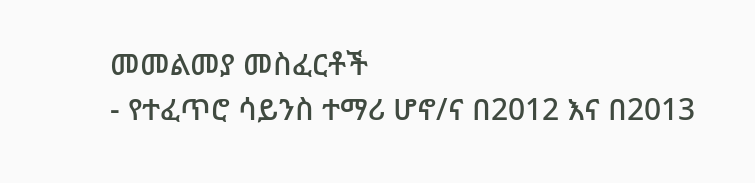መመልመያ መስፈርቶች
- የተፈጥሮ ሳይንስ ተማሪ ሆኖ/ና በ2012 እና በ2013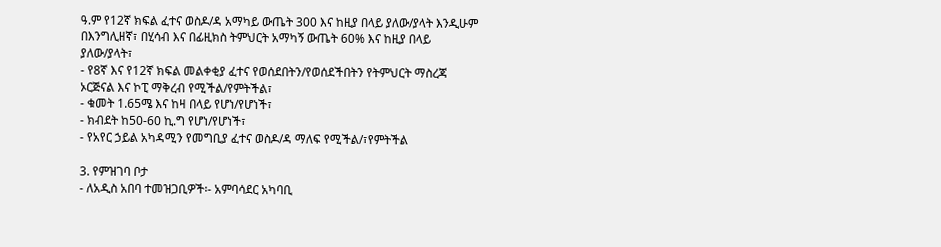ዓ.ም የ12ኛ ክፍል ፈተና ወስዶ/ዳ አማካይ ውጤት 300 እና ከዚያ በላይ ያለው/ያላት እንዲሁም በእንግሊዘኛ፣ በሂሳብ እና በፊዚክስ ትምህርት አማካኝ ውጤት 60% እና ከዚያ በላይ ያለው/ያላት፣
- የ8ኛ እና የ12ኛ ክፍል መልቀቂያ ፈተና የወሰደበትን/የወሰደችበትን የትምህርት ማስረጃ ኦርጅናል እና ኮፒ ማቅረብ የሚችል/የምትችል፣
- ቁመት 1.65ሜ እና ከዛ በላይ የሆነ/የሆነች፣
- ክብደት ከ50-60 ኪ.ግ የሆነ/የሆነች፣
- የአየር ኃይል አካዳሚን የመግቢያ ፈተና ወስዶ/ዳ ማለፍ የሚችል/፣የምትችል

3. የምዝገባ ቦታ
- ለአዲስ አበባ ተመዝጋቢዎች፡- አምባሳደር አካባቢ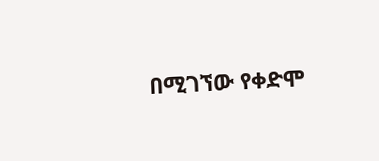በሚገኘው የቀድሞ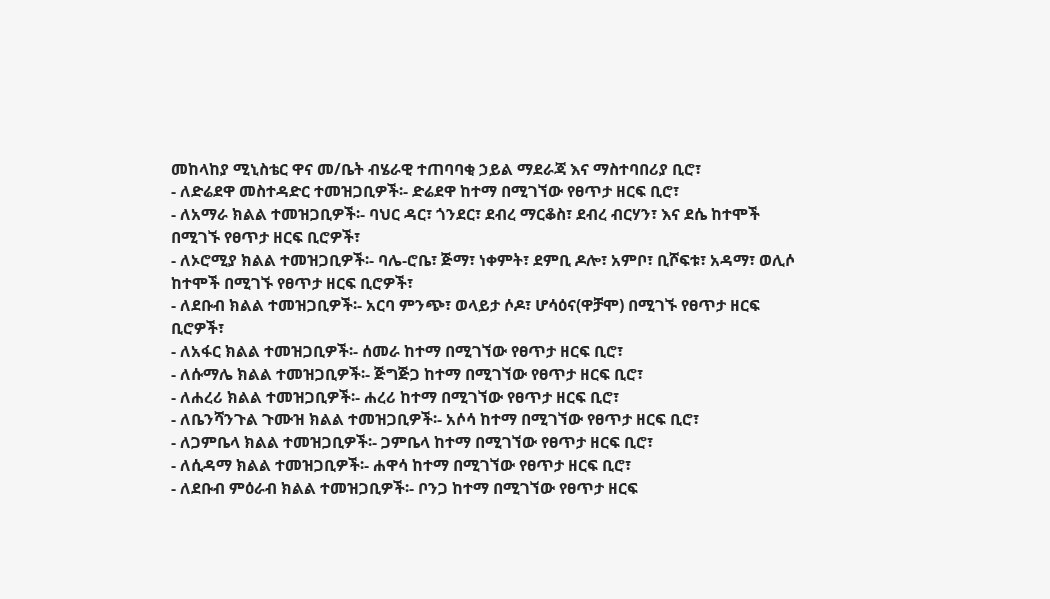መከላከያ ሚኒስቴር ዋና መ/ቤት ብሄራዊ ተጠባባቂ ኃይል ማደራጃ እና ማስተባበሪያ ቢሮ፣
- ለድሬደዋ መስተዳድር ተመዝጋቢዎች፡- ድሬደዋ ከተማ በሚገኘው የፀጥታ ዘርፍ ቢሮ፣
- ለአማራ ክልል ተመዝጋቢዎች፡- ባህር ዳር፣ ጎንደር፣ ደብረ ማርቆስ፣ ደብረ ብርሃን፣ እና ደሴ ከተሞች በሚገኙ የፀጥታ ዘርፍ ቢሮዎች፣
- ለኦሮሚያ ክልል ተመዝጋቢዎች፡- ባሌ-ሮቤ፣ ጅማ፣ ነቀምት፣ ደምቢ ዶሎ፣ አምቦ፣ ቢሾፍቱ፣ አዳማ፣ ወሊሶ ከተሞች በሚገኙ የፀጥታ ዘርፍ ቢሮዎች፣
- ለደቡብ ክልል ተመዝጋቢዎች፡- አርባ ምንጭ፣ ወላይታ ሶዶ፣ ሆሳዕና(ዋቻሞ) በሚገኙ የፀጥታ ዘርፍ ቢሮዎች፣
- ለአፋር ክልል ተመዝጋቢዎች፡- ሰመራ ከተማ በሚገኘው የፀጥታ ዘርፍ ቢሮ፣
- ለሱማሌ ክልል ተመዝጋቢዎች፡- ጅግጅጋ ከተማ በሚገኘው የፀጥታ ዘርፍ ቢሮ፣
- ለሐረሪ ክልል ተመዝጋቢዎች፡- ሐረሪ ከተማ በሚገኘው የፀጥታ ዘርፍ ቢሮ፣
- ለቤንሻንጉል ጉሙዝ ክልል ተመዝጋቢዎች፡- አሶሳ ከተማ በሚገኘው የፀጥታ ዘርፍ ቢሮ፣
- ለጋምቤላ ክልል ተመዝጋቢዎች፡- ጋምቤላ ከተማ በሚገኘው የፀጥታ ዘርፍ ቢሮ፣
- ለሲዳማ ክልል ተመዝጋቢዎች፡- ሐዋሳ ከተማ በሚገኘው የፀጥታ ዘርፍ ቢሮ፣
- ለደቡብ ምዕራብ ክልል ተመዝጋቢዎች፡- ቦንጋ ከተማ በሚገኘው የፀጥታ ዘርፍ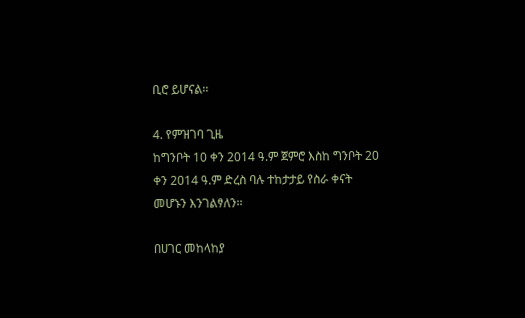ቢሮ ይሆናል፡፡

4. የምዝገባ ጊዜ
ከግንቦት 10 ቀን 2014 ዓ.ም ጀምሮ እስከ ግንቦት 20 ቀን 2014 ዓ.ም ድረስ ባሉ ተከታታይ የስራ ቀናት መሆኑን እንገልፃለን፡፡

በሀገር መከላከያ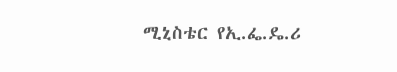ሚኒስቴር የኢ.ፌ.ዴ.ሪ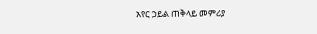አየር ኃይል ጠቅላይ መምሪያ